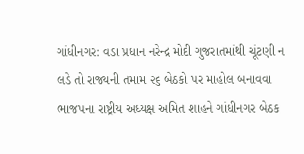ગાંધીનગર: વડા પ્રધાન નરેન્દ્ર મોદી ગુજરાતમાંથી ચૂંટણી ન લડે તો રાજ્યની તમામ ૨૬ બેઠકો પર માહોલ બનાવવા ભાજપના રાષ્ટ્રીય અધ્યક્ષ અમિત શાહને ગાંધીનગર બેઠક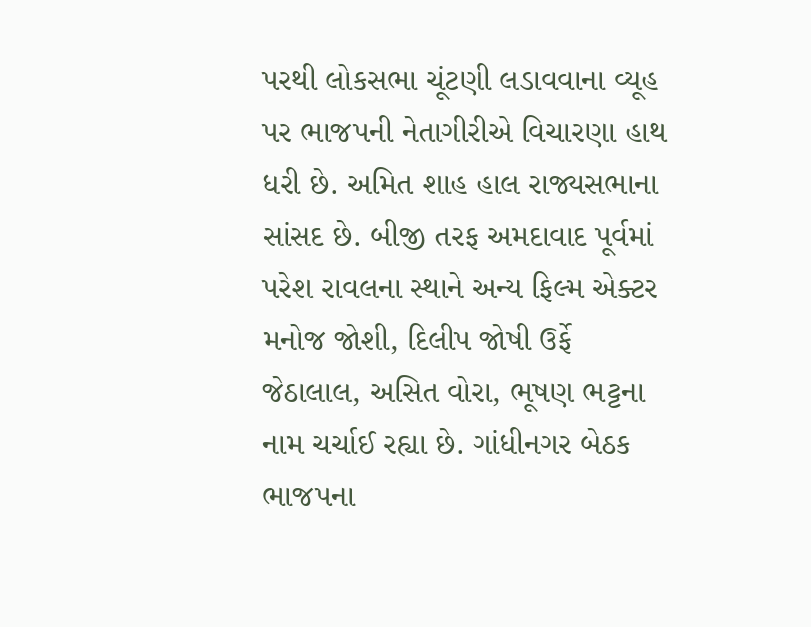પરથી લોકસભા ચૂંટણી લડાવવાના વ્યૂહ પર ભાજપની નેતાગીરીએ વિચારણા હાથ ધરી છે. અમિત શાહ હાલ રાજ્યસભાના સાંસદ છે. બીજી તરફ અમદાવાદ પૂર્વમાં પરેશ રાવલના સ્થાને અન્ય ફિલ્મ એક્ટર મનોજ જોશી, દિલીપ જોષી ઉર્ફે જેઠાલાલ, અસિત વોરા, ભૂષણ ભટ્ટના નામ ચર્ચાઈ રહ્યા છે. ગાંધીનગર બેઠક ભાજપના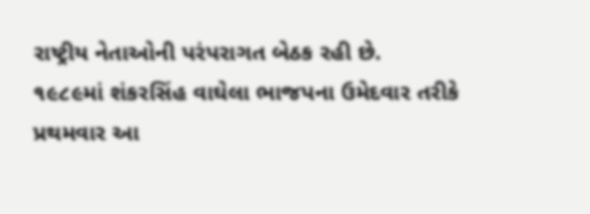રાષ્ટ્રીય નેતાઓની પરંપરાગત બેઠક રહી છે.
૧૯૮૯માં શંકરસિંહ વાઘેલા ભાજપના ઉમેદવાર તરીકે પ્રથમવાર આ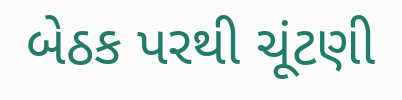બેઠક પરથી ચૂંટણી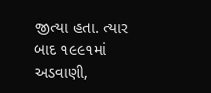જીત્યા હતા. ત્યાર બાદ ૧૯૯૧માં અડવાણી,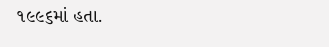૧૯૯૬માં હતા.